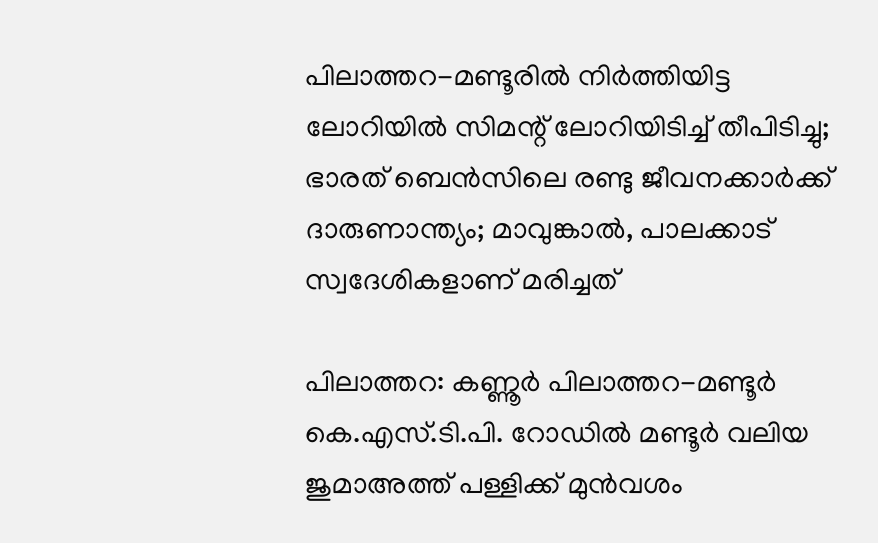പിലാത്തറ-മണ്ടൂരില്‍ നിര്‍ത്തിയിട്ട ലോറിയില്‍ സിമന്റ് ലോറിയിടിച്ച് തീപിടിച്ചു; ഭാരത് ബെന്‍സിലെ രണ്ടു ജീവനക്കാര്‍ക്ക് ദാരുണാന്ത്യം; മാവുങ്കാല്‍, പാലക്കാട് സ്വദേശികളാണ് മരിച്ചത്

പിലാത്തറ: കണ്ണൂര്‍ പിലാത്തറ-മണ്ടൂര്‍ കെ.എസ്.ടി.പി. റോഡില്‍ മണ്ടൂര്‍ വലിയ ജുമാഅത്ത് പള്ളിക്ക് മുന്‍വശം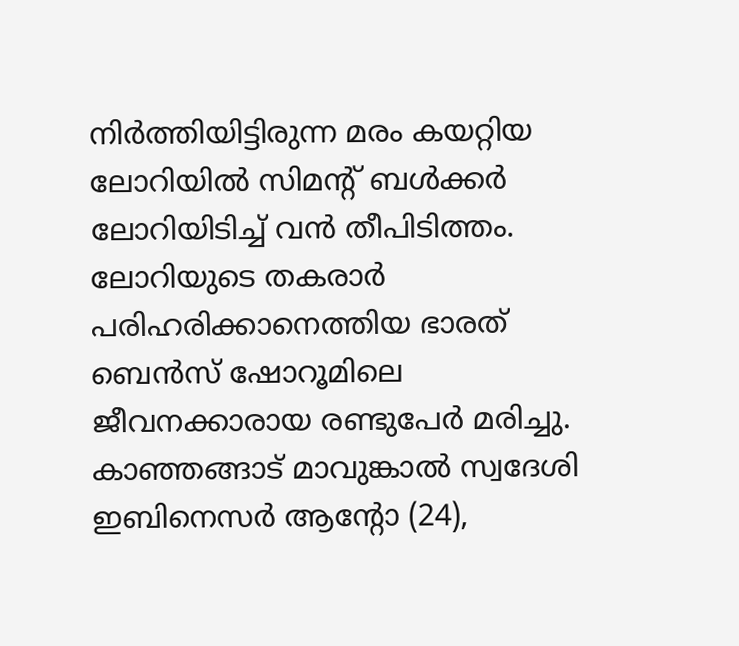നിര്‍ത്തിയിട്ടിരുന്ന മരം കയറ്റിയ ലോറിയില്‍ സിമന്റ് ബള്‍ക്കര്‍ ലോറിയിടിച്ച് വന്‍ തീപിടിത്തം. ലോറിയുടെ തകരാര്‍ പരിഹരിക്കാനെത്തിയ ഭാരത് ബെന്‍സ് ഷോറൂമിലെ ജീവനക്കാരായ രണ്ടുപേര്‍ മരിച്ചു.
കാഞ്ഞങ്ങാട് മാവുങ്കാല്‍ സ്വദേശി ഇബിനെസര്‍ ആന്റോ (24),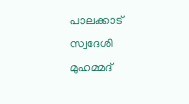പാലക്കാട് സ്വദേശി മുഹമ്മദ്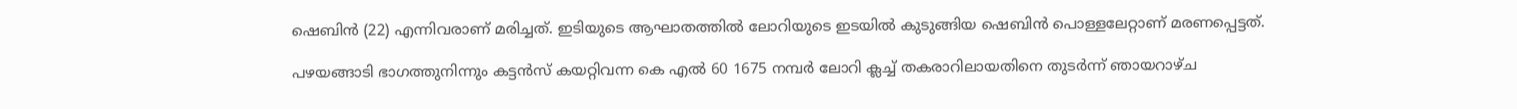ഷെബിന്‍ (22) എന്നിവരാണ് മരിച്ചത്. ഇടിയുടെ ആഘാതത്തില്‍ ലോറിയുടെ ഇടയില്‍ കുടുങ്ങിയ ഷെബിന്‍ പൊള്ളലേറ്റാണ് മരണപ്പെട്ടത്.

പഴയങ്ങാടി ഭാഗത്തുനിന്നും കട്ടന്‍സ് കയറ്റിവന്ന കെ എല്‍ 60 1675 നമ്പര്‍ ലോറി ക്ലച്ച് തകരാറിലായതിനെ തുടര്‍ന്ന് ഞായറാഴ്ച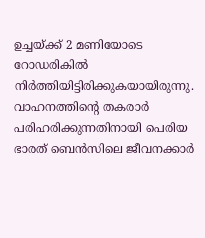ഉച്ചയ്ക്ക് 2 മണിയോടെ റോഡരികില്‍ നിര്‍ത്തിയിട്ടിരിക്കുകയായിരുന്നു. വാഹനത്തിന്റെ തകരാര്‍ പരിഹരിക്കുന്നതിനായി പെരിയ ഭാരത് ബെന്‍സിലെ ജീവനക്കാര്‍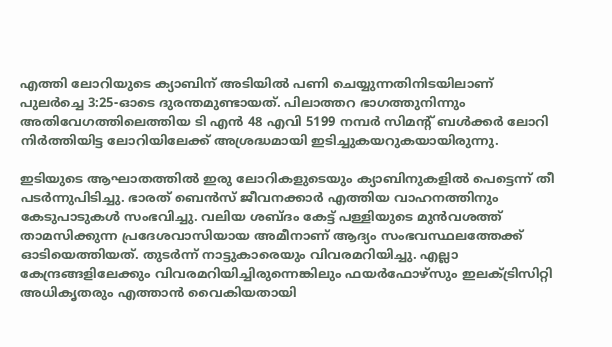എത്തി ലോറിയുടെ ക്യാബിന് അടിയില്‍ പണി ചെയ്യുന്നതിനിടയിലാണ് പുലര്‍ച്ചെ 3:25-ഓടെ ദുരന്തമുണ്ടായത്. പിലാത്തറ ഭാഗത്തുനിന്നും അതിവേഗത്തിലെത്തിയ ടി എന്‍ 48 എവി 5199 നമ്പര്‍ സിമന്റ് ബള്‍ക്കര്‍ ലോറി നിര്‍ത്തിയിട്ട ലോറിയിലേക്ക് അശ്രദ്ധമായി ഇടിച്ചുകയറുകയായിരുന്നു.

ഇടിയുടെ ആഘാതത്തില്‍ ഇരു ലോറികളുടെയും ക്യാബിനുകളില്‍ പെട്ടെന്ന് തീ പടര്‍ന്നുപിടിച്ചു. ഭാരത് ബെന്‍സ് ജീവനക്കാര്‍ എത്തിയ വാഹനത്തിനും കേടുപാടുകള്‍ സംഭവിച്ചു. വലിയ ശബ്ദം കേട്ട് പള്ളിയുടെ മുന്‍വശത്ത് താമസിക്കുന്ന പ്രദേശവാസിയായ അമീനാണ് ആദ്യം സംഭവസ്ഥലത്തേക്ക് ഓടിയെത്തിയത്. തുടര്‍ന്ന് നാട്ടുകാരെയും വിവരമറിയിച്ചു. എല്ലാ കേന്ദ്രങ്ങളിലേക്കും വിവരമറിയിച്ചിരുന്നെങ്കിലും ഫയര്‍ഫോഴ്‌സും ഇലക്ട്രിസിറ്റി അധികൃതരും എത്താന്‍ വൈകിയതായി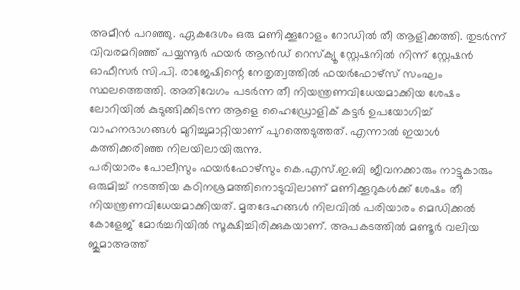അമീന്‍ പറഞ്ഞു. ഏകദേശം ഒരു മണിക്കൂറോളം റോഡില്‍ തീ ആളിക്കത്തി. തുടര്‍ന്ന് വിവരമറിഞ്ഞ് പയ്യന്നൂര്‍ ഫയര്‍ ആന്‍ഡ് റെസ്‌ക്യൂ സ്റ്റേഷനില്‍ നിന്ന് സ്റ്റേഷന്‍ ഓഫീസര്‍ സി.പി. രാജേഷിന്റെ നേതൃത്വത്തില്‍ ഫയര്‍ഫോഴ്‌സ് സംഘം സ്ഥലത്തെത്തി. അതിവേഗം പടര്‍ന്ന തീ നിയന്ത്രണവിധേയമാക്കിയ ശേഷം ലോറിയില്‍ കുടുങ്ങിക്കിടന്ന ആളെ ഹൈഡ്രോളിക് കട്ടര്‍ ഉപയോഗിച്ച് വാഹനഭാഗങ്ങള്‍ മുറിച്ചുമാറ്റിയാണ് പുറത്തെടുത്തത്. എന്നാല്‍ ഇയാള്‍ കത്തിക്കരിഞ്ഞ നിലയിലായിരുന്നു.
പരിയാരം പോലീസും ഫയര്‍ഫോഴ്‌സും കെ.എസ്.ഇ.ബി ജീവനക്കാരും നാട്ടുകാരും ഒരുമിച്ച് നടത്തിയ കഠിനശ്രമത്തിനൊടുവിലാണ് മണിക്കൂറുകള്‍ക്ക് ശേഷം തീ നിയന്ത്രണവിധേയമാക്കിയത്. മൃതദേഹങ്ങള്‍ നിലവില്‍ പരിയാരം മെഡിക്കല്‍ കോളേജ് മോര്‍ച്ചറിയില്‍ സൂക്ഷിച്ചിരിക്കുകയാണ്. അപകടത്തില്‍ മണ്ടൂര്‍ വലിയ ജുമാഅത്ത്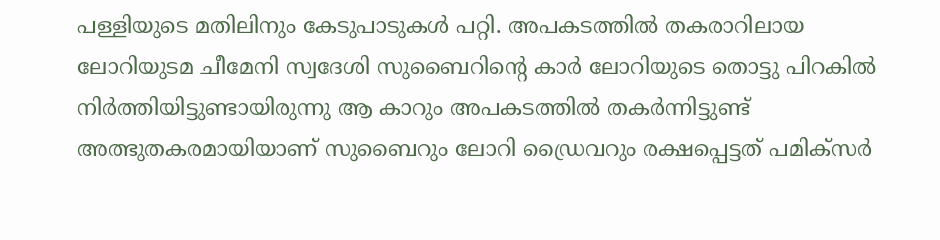പള്ളിയുടെ മതിലിനും കേടുപാടുകള്‍ പറ്റി. അപകടത്തില്‍ തകരാറിലായ ലോറിയുടമ ചീമേനി സ്വദേശി സുബൈറിന്റെ കാര്‍ ലോറിയുടെ തൊട്ടു പിറകില്‍ നിര്‍ത്തിയിട്ടുണ്ടായിരുന്നു ആ കാറും അപകടത്തില്‍ തകര്‍ന്നിട്ടുണ്ട് അത്ഭുതകരമായിയാണ് സുബൈറും ലോറി ഡ്രൈവറും രക്ഷപ്പെട്ടത് പമിക്‌സര്‍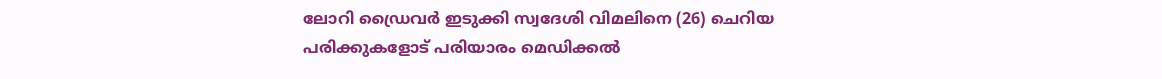ലോറി ഡ്രൈവര്‍ ഇടുക്കി സ്വദേശി വിമലിനെ (26) ചെറിയ പരിക്കുകളോട് പരിയാരം മെഡിക്കല്‍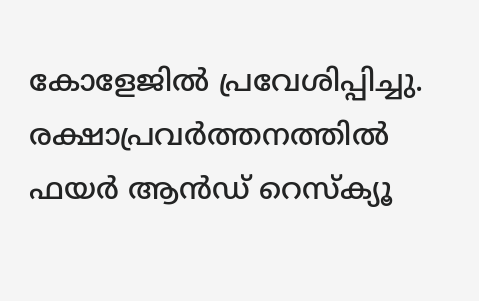കോളേജില്‍ പ്രവേശിപ്പിച്ചു.
രക്ഷാപ്രവര്‍ത്തനത്തില്‍ ഫയര്‍ ആന്‍ഡ് റെസ്‌ക്യൂ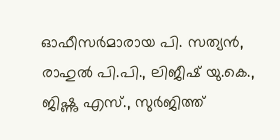ഓഫീസര്‍മാരായ പി. സത്യന്‍, രാഹുല്‍ പി.പി., ലിജീഷ് യു.കെ., ജിഷ്ണു എസ്., സുര്‍ജിത്ത്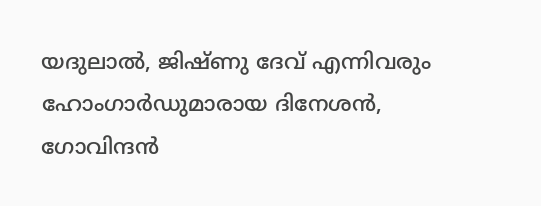യദുലാല്‍, ജിഷ്ണു ദേവ് എന്നിവരും ഹോംഗാര്‍ഡുമാരായ ദിനേശന്‍, ഗോവിന്ദന്‍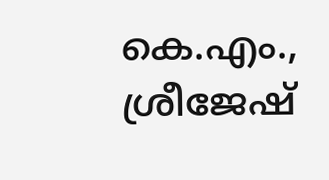കെ.എം., ശ്രീജേഷ്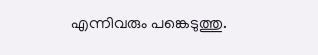എന്നിവരും പങ്കെടുത്തു.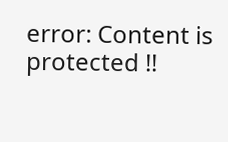error: Content is protected !!